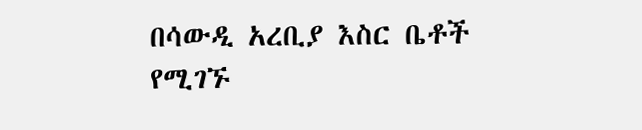በሳውዲ አረቢያ እስር ቤቶች የሚገኙ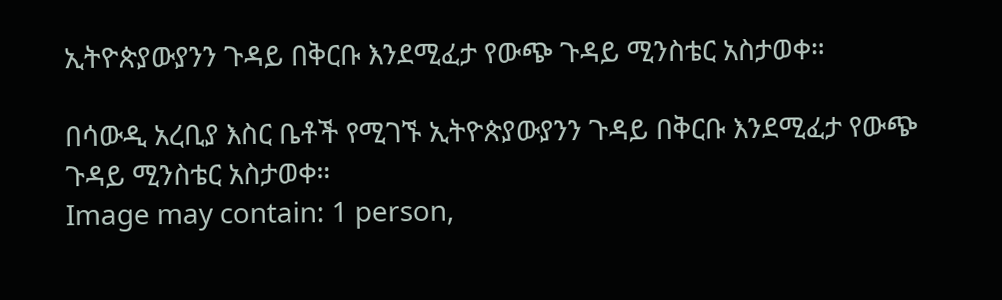ኢትዮጵያውያንን ጉዳይ በቅርቡ እንደሚፈታ የውጭ ጉዳይ ሚንስቴር አስታወቀ።

በሳውዲ አረቢያ እስር ቤቶች የሚገኙ ኢትዮጵያውያንን ጉዳይ በቅርቡ እንደሚፈታ የውጭ ጉዳይ ሚንስቴር አስታወቀ።
Image may contain: 1 person,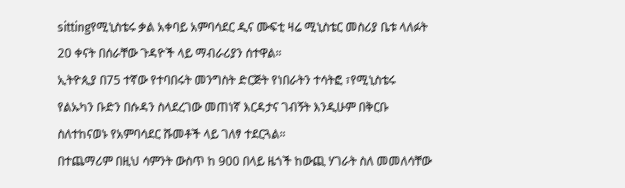sittingየሚኒስቴሩ ቃል አቀባይ አምባሳደር ዲና ሙፍቲ ዛሬ ሚኒስቴር መስሪያ ቤቱ ላለፉት 20 ቀናት በሰራቸው ጉዳዮች ላይ ማብራሪያን ሰተዋል።
ኢትዮጲያ በ75 ተኛው የተባበሩት መንግስት ድርጅት የነበራትን ተሳትፎ ፣የሚኒስቴሩ የልኡካን ቡድን በሱዳን ስላደረገው መጠነኛ እርዳታና ገብኝት እንዲሁም በቅርቡ ስለተከናወኑ የአምባሳደር ሹመቶች ላይ ገለፃ ተደርጓል።
በተጨማሪም በዚህ ሳምንት ውስጥ ከ 900 በላይ ዜጎች ከውጪ ሃገራት ስለ መመለሳቸው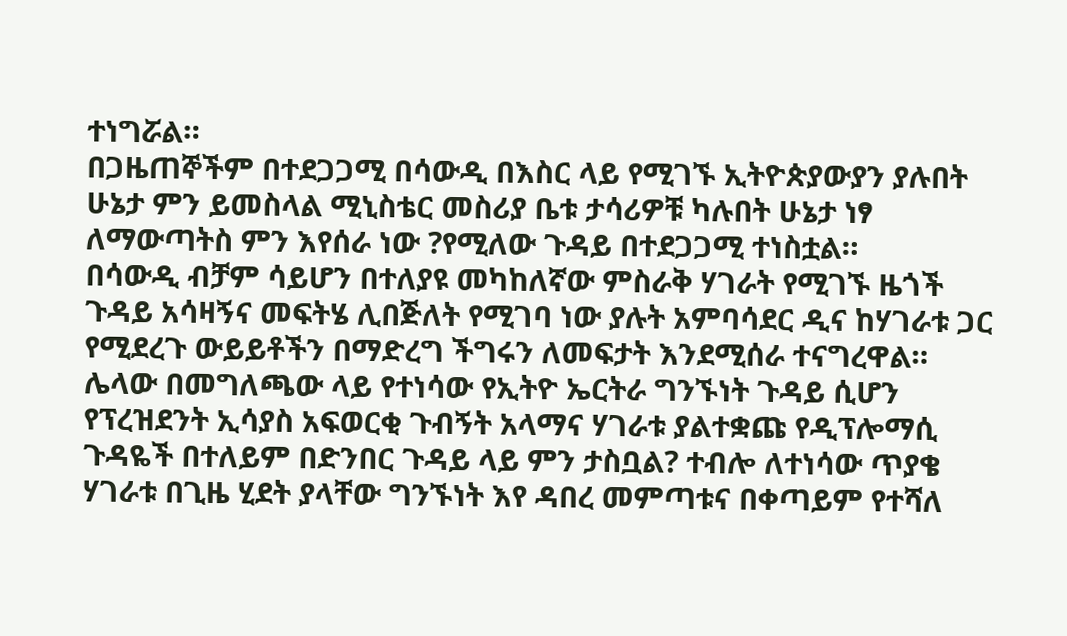ተነግሯል።
በጋዜጠኞችም በተደጋጋሚ በሳውዲ በእስር ላይ የሚገኙ ኢትዮጵያውያን ያሉበት ሁኔታ ምን ይመስላል ሚኒስቴር መስሪያ ቤቱ ታሳሪዎቹ ካሉበት ሁኔታ ነፃ ለማውጣትስ ምን እየሰራ ነው ?የሚለው ጉዳይ በተደጋጋሚ ተነስቷል።
በሳውዲ ብቻም ሳይሆን በተለያዩ መካከለኛው ምስራቅ ሃገራት የሚገኙ ዜጎች ጉዳይ አሳዛኝና መፍትሄ ሊበጅለት የሚገባ ነው ያሉት አምባሳደር ዲና ከሃገራቱ ጋር የሚደረጉ ውይይቶችን በማድረግ ችግሩን ለመፍታት እንደሚሰራ ተናግረዋል።
ሌላው በመግለጫው ላይ የተነሳው የኢትዮ ኤርትራ ግንኙነት ጉዳይ ሲሆን የፕረዝደንት ኢሳያስ አፍወርቂ ጉብኝት አላማና ሃገራቱ ያልተቋጩ የዲፕሎማሲ ጉዳዬች በተለይም በድንበር ጉዳይ ላይ ምን ታስቧል? ተብሎ ለተነሳው ጥያቄ ሃገራቱ በጊዜ ሂደት ያላቸው ግንኙነት እየ ዳበረ መምጣቱና በቀጣይም የተሻለ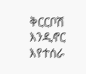ቅርርቦሽ እንዲኖር እየተሰራ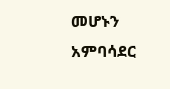መሆኑን አምባሳደር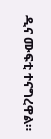ዲና ሙፍቲ ተናግረዋል።